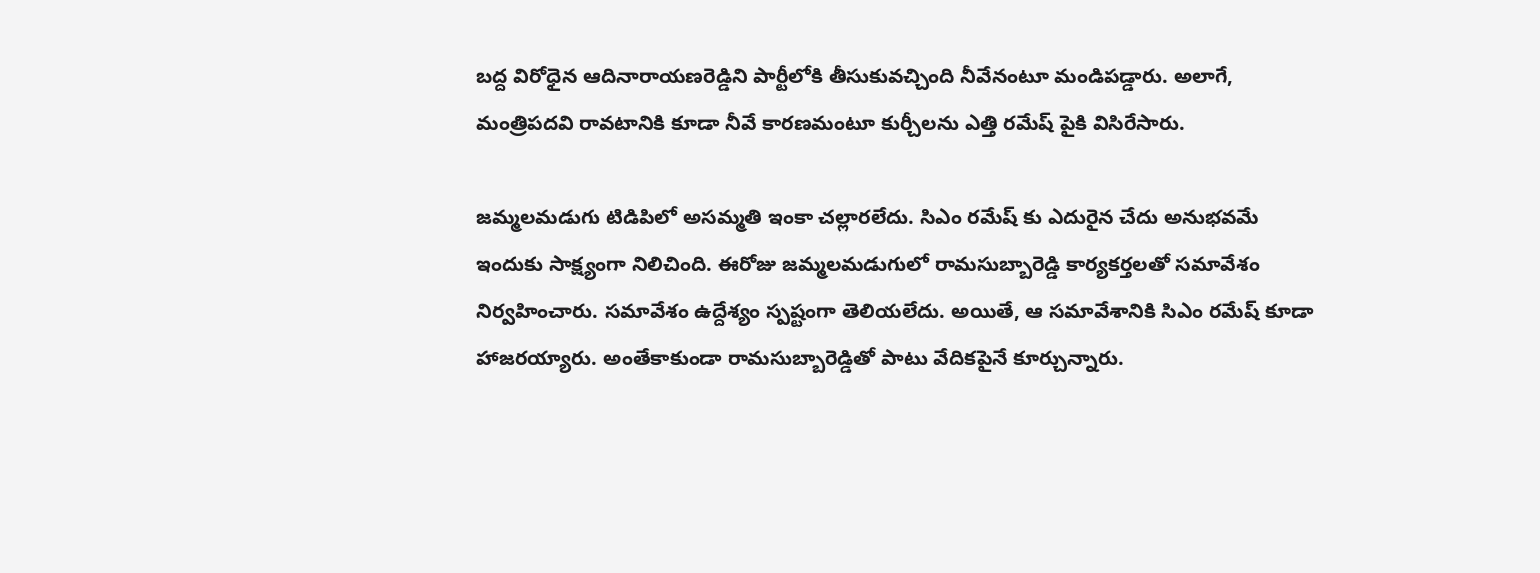బద్ద విరోధైన ఆదినారాయణరెడ్డిని పార్టీలోకి తీసుకువచ్చింది నీవేనంటూ మండిపడ్డారు. అలాగే, మంత్రిపదవి రావటానికి కూడా నీవే కారణమంటూ కుర్చీలను ఎత్తి రమేష్ పైకి విసిరేసారు.

జమ్మలమడుగు టిడిపిలో అసమ్మతి ఇంకా చల్లారలేదు. సిఎం రమేష్ కు ఎదురైన చేదు అనుభవమే ఇందుకు సాక్ష్యంగా నిలిచింది. ఈరోజు జమ్మలమడుగులో రామసుబ్బారెడ్డి కార్యకర్తలతో సమావేశం నిర్వహించారు. సమావేశం ఉద్దేశ్యం స్పష్టంగా తెలియలేదు. అయితే, ఆ సమావేశానికి సిఎం రమేష్ కూడా హాజరయ్యారు. అంతేకాకుండా రామసుబ్బారెడ్డితో పాటు వేదికపైనే కూర్చున్నారు.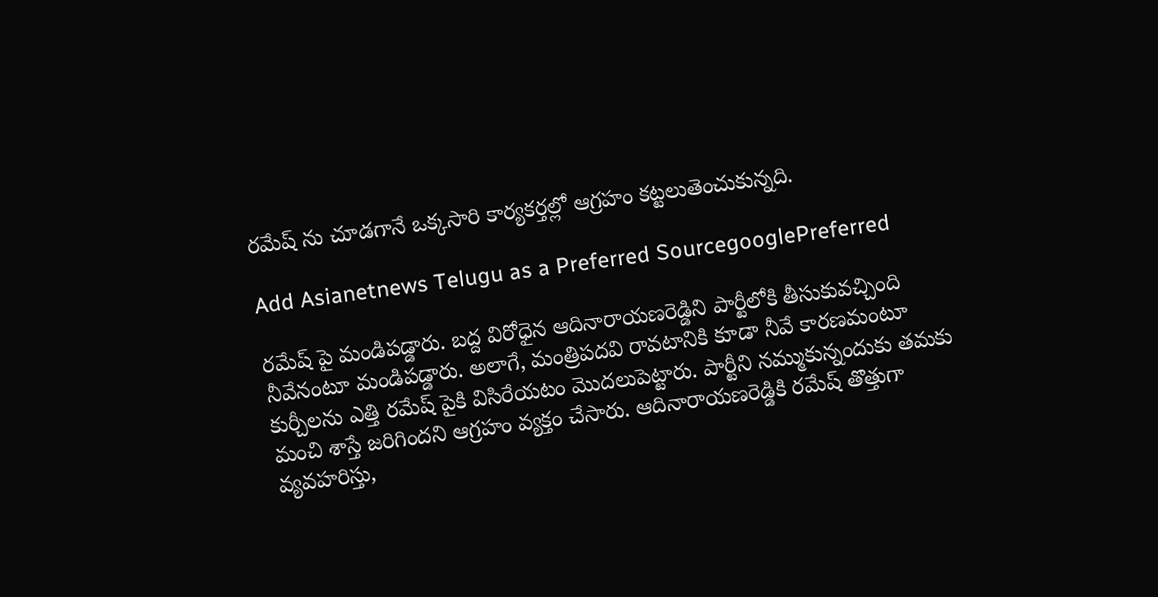రమేష్ ను చూడగానే ఒక్కసారి కార్యకర్తల్లో ఆగ్రహం కట్టలుతెంచుకున్నది.

Add Asianetnews Telugu as a Preferred SourcegooglePreferred

రమేష్ పై మండిపడ్డారు. బద్ద విరోధైన ఆదినారాయణరెడ్డిని పార్టీలోకి తీసుకువచ్చింది నీవేనంటూ మండిపడ్డారు. అలాగే, మంత్రిపదవి రావటానికి కూడా నీవే కారణమంటూ కుర్చీలను ఎత్తి రమేష్ పైకి విసిరేయటం మొదలుపెట్టారు. పార్టీని నమ్ముకున్నందుకు తమకు మంచి శాస్తే జరిగిందని ఆగ్రహం వ్యక్తం చేసారు. ఆదినారాయణరెడ్డికి రమేష్ తొత్తుగా వ్యవహరిస్తు,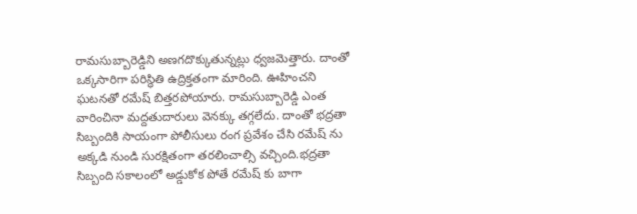రామసుబ్బారెడ్డిని అణగదొక్కుతున్నట్లు ధ్వజమెత్తారు. దాంతో ఒక్కసారిగా పరిస్ధితి ఉద్రిక్తతంగా మారింది. ఊహించని ఘటనతో రమేష్ బిత్తరపోయారు. రామసుబ్బారెడ్డి ఎంత వారించినా మద్దతుదారులు వెనక్కు తగ్గలేదు. దాంతో భద్రతా సిబ్బందికి సాయంగా పోలీసులు రంగ ప్రవేశం చేసి రమేష్ ను అక్కడి నుండి సురక్షితంగా తరలించాల్సి వచ్చింది.భద్రతా సిబ్బంది సకాలంలో అడ్డుకోక పోతే రమేష్ కు బాగా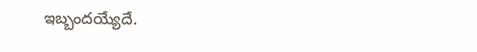ఇబ్బందయ్యేదే.